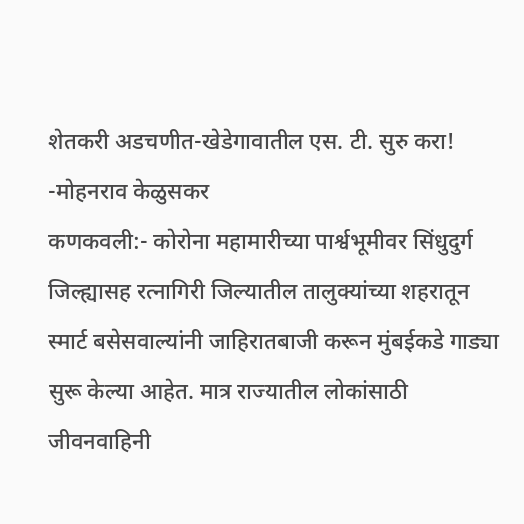शेतकरी अडचणीत-खेडेगावातील एस. टी. सुरु करा! -मोहनराव केळुसकर
कणकवली:- कोरोना महामारीच्या पार्श्वभूमीवर सिंधुदुर्ग जिल्ह्यासह रत्नागिरी जिल्यातील तालुक्यांच्या शहरातून स्मार्ट बसेसवाल्यांनी जाहिरातबाजी करून मुंबईकडे गाड्या सुरू केल्या आहेत. मात्र राज्यातील लोकांसाठी जीवनवाहिनी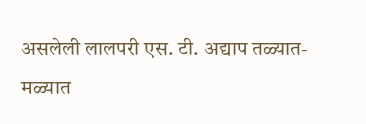असलेली लालपरी एस. टी. अद्याप तळ्यात-मळ्यात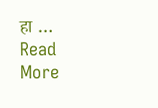हा … Read More